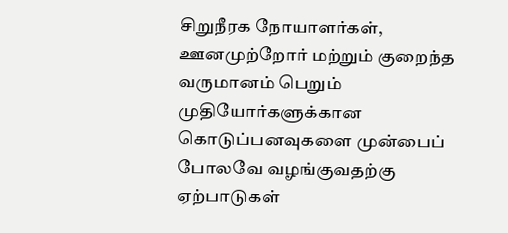சிறுநீரக நோயாளர்கள், ஊனமுற்றோர் மற்றும் குறைந்த வருமானம் பெறும் முதியோர்களுக்கான கொடுப்பனவுகளை முன்பைப் போலவே வழங்குவதற்கு ஏற்பாடுகள்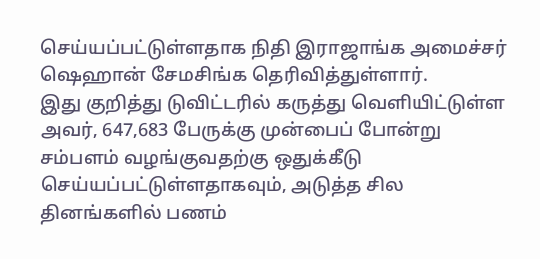செய்யப்பட்டுள்ளதாக நிதி இராஜாங்க அமைச்சர் ஷெஹான் சேமசிங்க தெரிவித்துள்ளார்.
இது குறித்து டுவிட்டரில் கருத்து வெளியிட்டுள்ள அவர், 647,683 பேருக்கு முன்பைப் போன்று சம்பளம் வழங்குவதற்கு ஒதுக்கீடு செய்யப்பட்டுள்ளதாகவும், அடுத்த சில தினங்களில் பணம்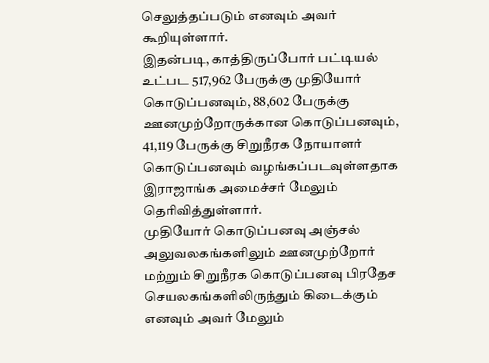செலுத்தப்படும் எனவும் அவர் கூறியுள்ளார்.
இதன்படி, காத்திருப்போர் பட்டியல் உட்பட 517,962 பேருக்கு முதியோர் கொடுப்பனவும், 88,602 பேருக்கு ஊனமுற்றோருக்கான கொடுப்பனவும், 41,119 பேருக்கு சிறுநீரக நோயாளர் கொடுப்பனவும் வழங்கப்படவுள்ளதாக இராஜாங்க அமைச்சர் மேலும் தெரிவித்துள்ளார்.
முதியோர் கொடுப்பனவு அஞ்சல் அலுவலகங்களிலும் ஊனமுற்றோர் மற்றும் சிறுநீரக கொடுப்பனவு பிரதேச செயலகங்களிலிருந்தும் கிடைக்கும் எனவும் அவர் மேலும்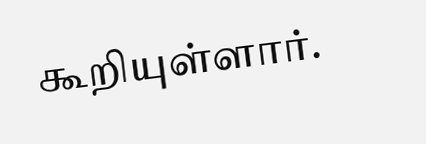கூறியுள்ளார்.